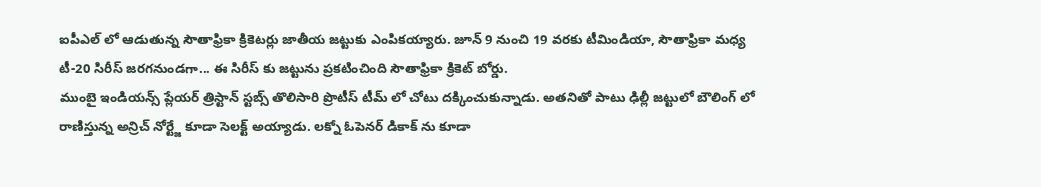ఐపీఎల్ లో ఆడుతున్న సౌతాఫ్రికా క్రికెటర్లు జాతీయ జట్టుకు ఎంపికయ్యారు. జూన్ 9 నుంచి 19 వరకు టీమిండియా, సౌతాఫ్రికా మధ్య టీ-20 సిరీస్ జరగనుండగా... ఈ సిరీస్ కు జట్టును ప్రకటించింది సౌతాఫ్రికా క్రికెట్ బోర్డు.
ముంబై ఇండియన్స్ ప్లేయర్ త్రిస్టాన్ స్టబ్స్ తొలిసారి ప్రొటీస్ టీమ్ లో చోటు దక్కించుకున్నాడు. అతనితో పాటు ఢిల్లీ జట్టులో బౌలింగ్ లో రాణిస్తున్న అన్రిచ్ నోర్ట్జే కూడా సెలక్ట్ అయ్యాడు. లక్నో ఓపెనర్ డికాక్ ను కూడా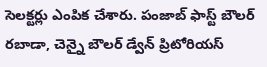సెలక్టర్లు ఎంపిక చేశారు. పంజాబ్ ఫాస్ట్ బౌలర్ రబాడా, చెన్నై బౌలర్ డ్వేన్ ప్రిటోరియస్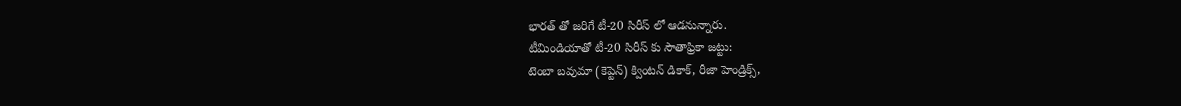భారత్ తో జరిగే టీ-20 సిరీస్ లో ఆడనున్నారు.
టీమిండియాతో టీ-20 సిరీస్ కు సౌతాఫ్రికా జట్టు:
టెంబా బవుమా (కెప్టెన్) క్వింటన్ డికాక్, రీజా హెండ్రిక్స్,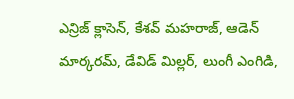ఎన్రిజ్ క్లాసెన్, కేశవ్ మహరాజ్, ఆడెన్ మార్కరమ్, డేవిడ్ మిల్లర్, లుంగీ ఎంగిడి,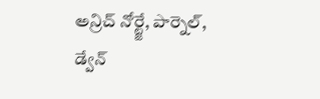అన్రిచ్ నోర్ట్జే, పార్నెల్, డ్వేన్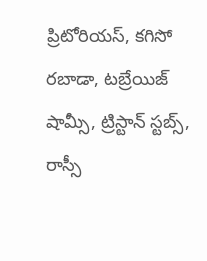ప్రిటోరియస్, కగిసో రబాడా, టబ్రేయిజ్ షామ్సీ, ట్రిస్టాన్ స్టబ్స్, రాస్సీ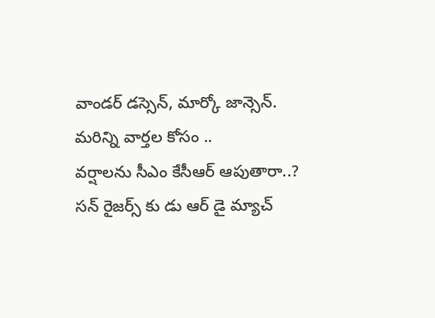వాండర్ డస్సెన్, మార్కో జాన్సెన్.
మరిన్ని వార్తల కోసం ..
వర్షాలను సీఎం కేసీఆర్ ఆపుతారా..?
సన్ రైజర్స్ కు డు ఆర్ డై మ్యాచ్